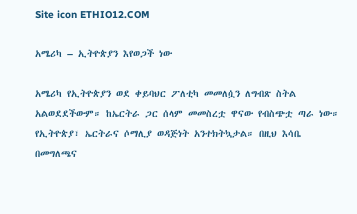Site icon ETHIO12.COM

አሜሪካ – ኢትዮጵያን እየወጋች ነው

አሜሪካ የኢትዮጵያን ወደ ቀይባህር ፖለቲካ መመለሷን ለግብጽ ስትል አልወደደችውም። ከኤርትራ ጋር ሰላም መመስረቷ ዋናው የብስጭቷ ጣራ ነው። የኢትዮጵያ፣ ኤርትራና ሶማሊያ ወዳጅነት አንተክትኳታል። በዚህ እሳቤ በመግለጫና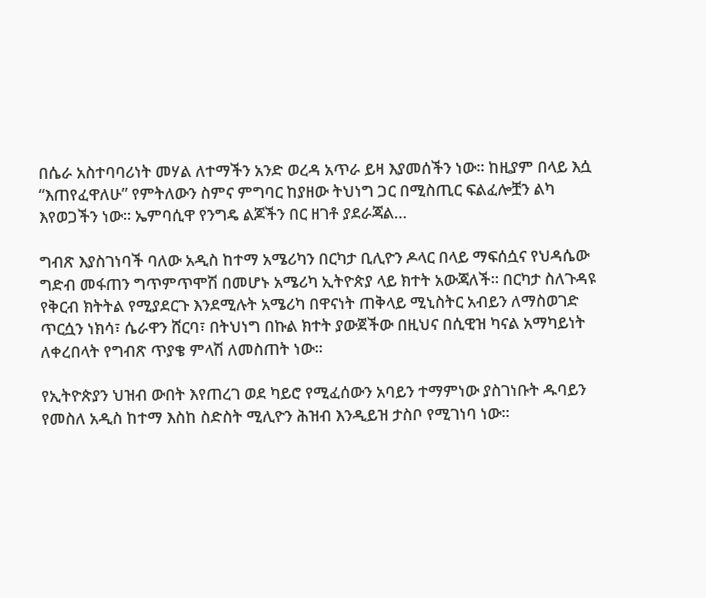በሴራ አስተባባሪነት መሃል ለተማችን አንድ ወረዳ አጥራ ይዛ እያመሰችን ነው። ከዚያም በላይ እሷ “እጠየፈዋለሁ” የምትለውን ስምና ምግባር ከያዘው ትህነግ ጋር በሚስጢር ፍልፈሎቿን ልካ እየወጋችን ነው። ኤምባሲዋ የንግዴ ልጆችን በር ዘገቶ ያደራጃል…

ግብጽ እያስገነባች ባለው አዲስ ከተማ አሜሪካን በርካታ ቢሊዮን ዶላር በላይ ማፍሰሷና የህዳሴው ግድብ መፋጠን ግጥምጥሞሽ በመሆኑ አሜሪካ ኢትዮጵያ ላይ ክተት አውጃለች። በርካታ ስለጉዳዩ የቅርብ ክትትል የሚያደርጉ እንደሚሉት አሜሪካ በዋናነት ጠቅላይ ሚኒስትር አብይን ለማስወገድ ጥርሷን ነክሳ፣ ሴራዋን ሸርባ፣ በትህነግ በኩል ክተት ያውጀችው በዚህና በሲዊዝ ካናል አማካይነት ለቀረበላት የግብጽ ጥያቄ ምላሽ ለመስጠት ነው።

የኢትዮጵያን ህዝብ ውበት እየጠረገ ወደ ካይሮ የሚፈሰውን አባይን ተማምነው ያስገነቡት ዱባይን የመስለ አዲስ ከተማ እስከ ስድስት ሚሊዮን ሕዝብ እንዲይዝ ታስቦ የሚገነባ ነው።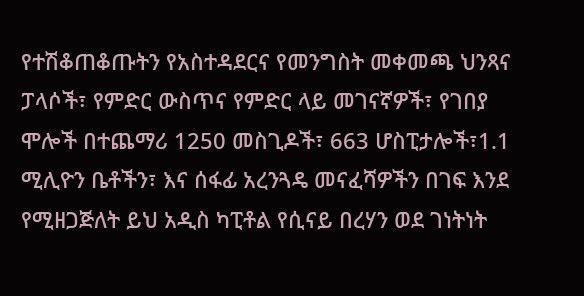የተሽቆጠቆጡትን የአስተዳደርና የመንግስት መቀመጫ ህንጻና ፓላሶች፣ የምድር ውስጥና የምድር ላይ መገናኛዎች፣ የገበያ ሞሎች በተጨማሪ 1250 መስጊዶች፣ 663 ሆስፒታሎች፣1.1 ሚሊዮን ቤቶችን፣ እና ሰፋፊ አረንጓዴ መናፈሻዎችን በገፍ እንደ የሚዘጋጅለት ይህ አዲስ ካፒቶል የሲናይ በረሃን ወደ ገነትነት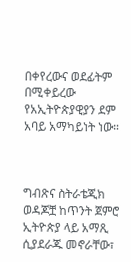በቀየረውና ወደፊትም በሚቀይረው የአኢትዮጵያዊያን ደም አባይ አማካይነት ነው።



ግብጽና ስትራቴጂክ ወዳጆቿ ከጥንት ጀምሮ ኢትዮጵያ ላይ አማጺ ሲያደራጁ መኖራቸው፣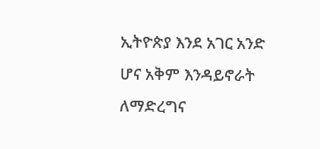ኢትዮጵያ እንደ አገር አንድ ሆና አቅም እንዳይኖራት ለማድረግና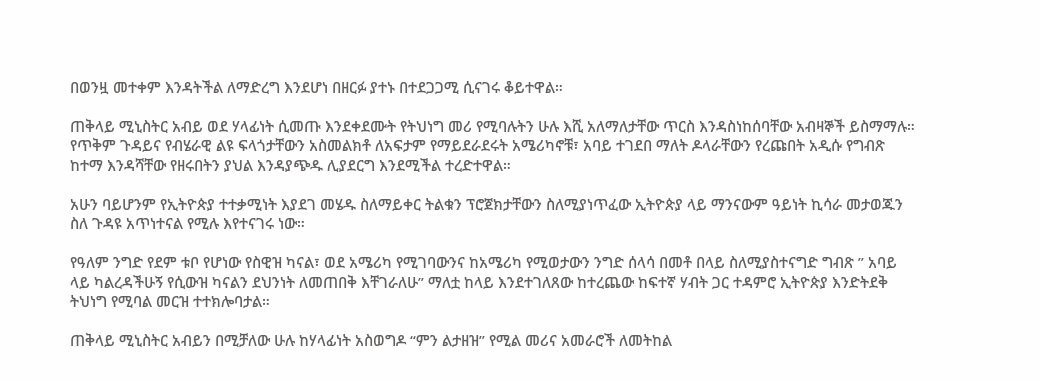በወንዟ መተቀም እንዳትችል ለማድረግ እንደሆነ በዘርፉ ያተኑ በተደጋጋሚ ሲናገሩ ቆይተዋል።

ጠቅላይ ሚኒስትር አብይ ወደ ሃላፊነት ሲመጡ እንደቀደሙት የትህነግ መሪ የሚባሉትን ሁሉ እሺ አለማለታቸው ጥርስ እንዳስነከሰባቸው አብዛኞች ይስማማሉ። የጥቅም ጉዳይና የብሄራዊ ልዩ ፍላጎታቸውን አስመልክቶ ለአፍታም የማይደራደሩት አሜሪካኖቹ፣ አባይ ተገደበ ማለት ዶላራቸውን የረጩበት አዲሱ የግብጽ ከተማ እንዳሻቸው የዘሩበትን ያህል እንዳያጭዱ ሊያደርግ እንደሚችል ተረድተዋል።

አሁን ባይሆንም የኢትዮጵያ ተተቃሚነት እያደገ መሄዱ ስለማይቀር ትልቁን ፕሮጀክታቸውን ስለሚያነጥፈው ኢትዮጵያ ላይ ማንናውም ዓይነት ኪሳራ መታወጁን ስለ ጉዳዩ አጥነተናል የሚሉ እየተናገሩ ነው።

የዓለም ንግድ የደም ቱቦ የሆነው የስዊዝ ካናል፣ ወደ አሜሪካ የሚገባውንና ከአሜሪካ የሚወታውን ንግድ ሰላሳ በመቶ በላይ ስለሚያስተናግድ ግብጽ ” አባይ ላይ ካልረዳችሁኝ የሲውዝ ካናልን ደህንነት ለመጠበቅ እቸገራለሁ” ማለቷ ከላይ እንደተገለጸው ከተረጨው ከፍተኛ ሃብት ጋር ተዳምሮ ኢትዮጵያ እንድትደቅ ትህነግ የሚባል መርዝ ተተክሎባታል።

ጠቅላይ ሚኒስትር አብይን በሚቻለው ሁሉ ከሃላፊነት አስወግዶ “ምን ልታዘዝ” የሚል መሪና አመራሮች ለመትከል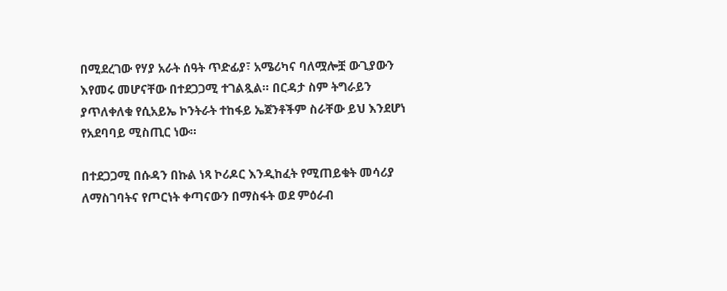በሚደረገው የሃያ አራት ሰዓት ጥድፊያ፣ አሜሪካና ባለሟሎቿ ውጊያውን እየመሩ መሆናቸው በተደጋጋሚ ተገልጿል። በርዳታ ስም ትግራይን ያጥለቀለቁ የሲአይኤ ኮንትራት ተከፋይ ኤጀንቶችም ስራቸው ይህ እንደሆነ የአደባባይ ሚስጢር ነው።

በተደጋጋሚ በሱዳን በኩል ነጻ ኮሪዶር እንዲከፈት የሚጠይቁት መሳሪያ ለማስገባትና የጦርነት ቀጣናውን በማስፋት ወደ ምዕራብ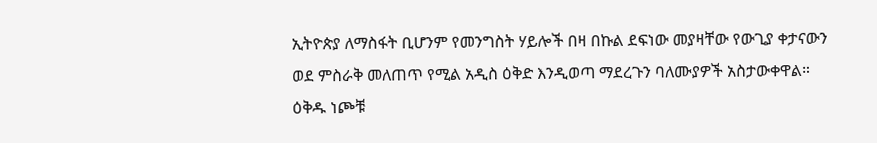ኢትዮጵያ ለማስፋት ቢሆንም የመንግስት ሃይሎች በዛ በኩል ደፍነው መያዛቸው የውጊያ ቀታናውን ወደ ምስራቅ መለጠጥ የሚል አዲስ ዕቅድ እንዲወጣ ማደረጉን ባለሙያዎች አስታውቀዋል። ዕቅዱ ነጮቹ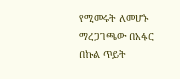የሚመሩት ለመሆኑ ማረጋገጫው በአፋር በኩል ጥይት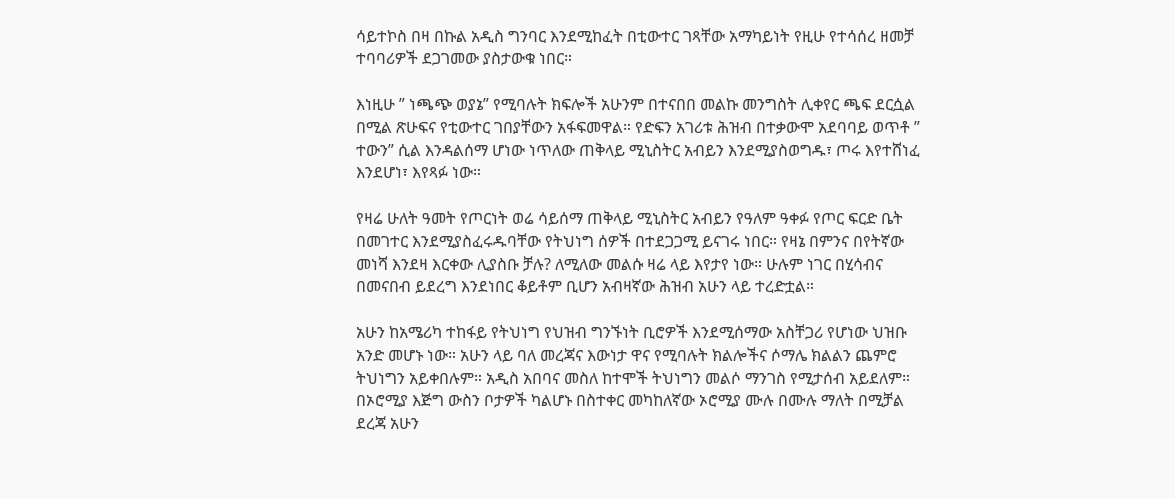ሳይተኮስ በዛ በኩል አዲስ ግንባር እንደሚከፈት በቲውተር ገጻቸው አማካይነት የዚሁ የተሳሰረ ዘመቻ ተባባሪዎች ደጋገመው ያስታውቁ ነበር።

እነዚሁ ” ነጫጭ ወያኔ” የሚባሉት ክፍሎች አሁንም በተናበበ መልኩ መንግስት ሊቀየር ጫፍ ደርሷል በሚል ጽሁፍና የቲውተር ገበያቸውን አፋፍመዋል። የድፍን አገሪቱ ሕዝብ በተቃውሞ አደባባይ ወጥቶ ” ተውን” ሲል እንዳልሰማ ሆነው ነጥለው ጠቅላይ ሚኒስትር አብይን እንደሚያስወግዱ፣ ጦሩ እየተሸነፈ እንደሆነ፣ እየጻፉ ነው።

የዛሬ ሁለት ዓመት የጦርነት ወሬ ሳይሰማ ጠቅላይ ሚኒስትር አብይን የዓለም ዓቀፉ የጦር ፍርድ ቤት በመገተር እንደሚያስፈሩዱባቸው የትህነግ ሰዎች በተደጋጋሚ ይናገሩ ነበር። የዛኔ በምንና በየትኛው መነሻ እንደዛ እርቀው ሊያስቡ ቻሉ? ለሚለው መልሱ ዛሬ ላይ እየታየ ነው። ሁሉም ነገር በሂሳብና በመናበብ ይደረግ እንደነበር ቆይቶም ቢሆን አብዛኛው ሕዝብ አሁን ላይ ተረድቷል።

አሁን ከአሜሪካ ተከፋይ የትህነግ የህዝብ ግንኙነት ቢሮዎች እንደሚሰማው አስቸጋሪ የሆነው ህዝቡ አንድ መሆኑ ነው። አሁን ላይ ባለ መረጃና እውነታ ዋና የሚባሉት ክልሎችና ሶማሌ ክልልን ጨምሮ ትህነግን አይቀበሉም። አዲስ አበባና መስለ ከተሞች ትህነግን መልሶ ማንገስ የሚታሰብ አይደለም። በኦሮሚያ እጅግ ውስን ቦታዎች ካልሆኑ በስተቀር መካከለኛው ኦሮሚያ ሙሉ በሙሉ ማለት በሚቻል ደረጃ አሁን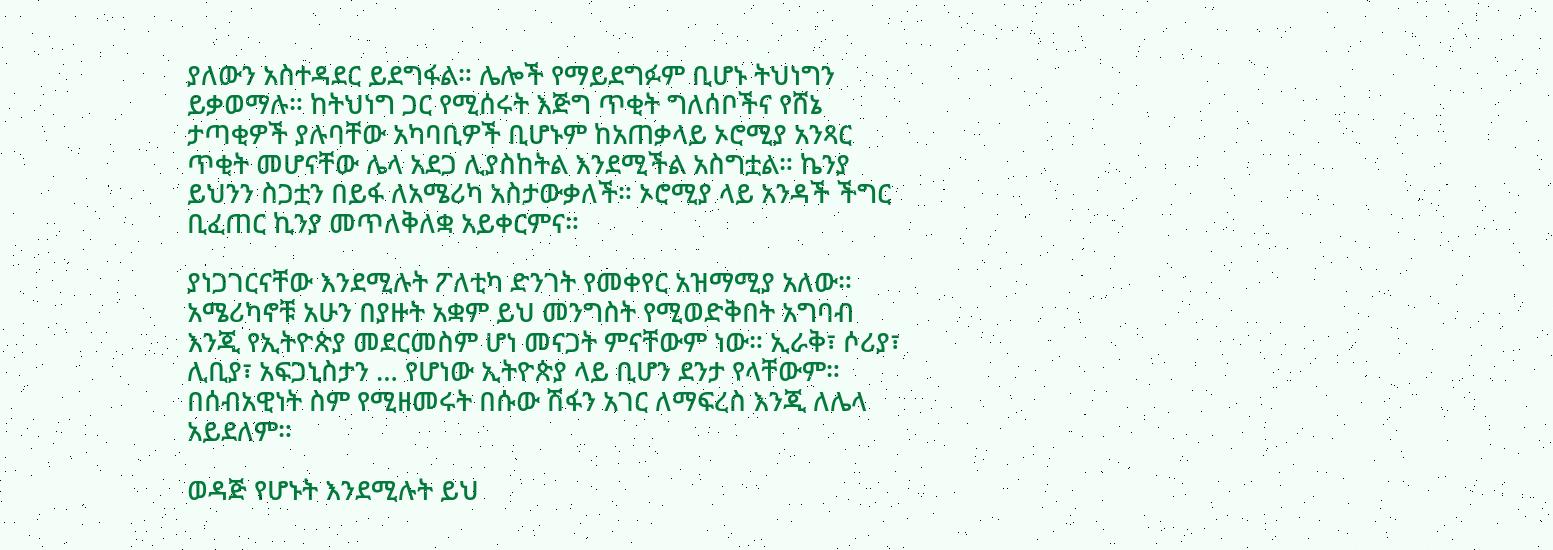ያለውን አስተዳደር ይደግፋል። ሌሎች የማይደግፉም ቢሆኑ ትህነግን ይቃወማሉ። ከትህነግ ጋር የሚሰሩት እጅግ ጥቂት ግለሰቦችና የሸኔ ታጣቂዎች ያሉባቸው አካባቢዎች ቢሆኑም ከአጠቃላይ ኦሮሚያ አንጻር ጥቂት መሆናቸው ሌላ አደጋ ሊያስከትል እንደሚችል አስግቷል። ኬንያ ይህንን ስጋቷን በይፋ ለአሜሪካ አስታውቃለች። ኦሮሚያ ላይ አንዳች ችግር ቢፈጠር ኪንያ መጥለቅለቋ አይቀርምና።

ያነጋገርናቸው እንደሚሉት ፖለቲካ ድንገት የመቀየር አዝማሚያ አለው። አሜሪካኖቹ አሁን በያዙት አቋም ይህ መንግስት የሚወድቅበት አግባብ እንጂ የኢትዮጵያ መደርመስም ሆነ መናጋት ምናቸውም ነው። ኢራቅ፣ ሶሪያ፣ ሊቢያ፣ አፍጋኒስታን … የሆነው ኢትዮጵያ ላይ ቢሆን ደንታ የላቸውም። በሰብአዊነት ስም የሚዘመሩት በሱው ሽፋን አገር ለማፍረስ እንጂ ለሌላ አይደለም።

ወዳጅ የሆኑት እንደሚሉት ይህ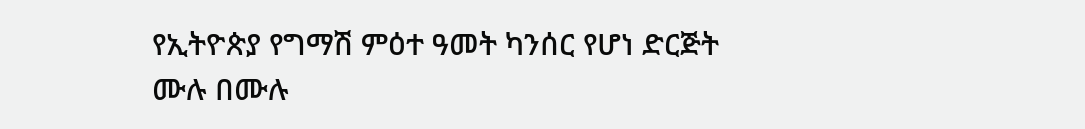የኢትዮጵያ የግማሽ ምዕተ ዓመት ካንሰር የሆነ ድርጅት ሙሉ በሙሉ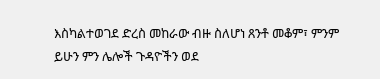እስካልተወገደ ድረስ መከራው ብዙ ስለሆነ ጸንቶ መቆም፣ ምንም ይሁን ምን ሌሎች ጉዳዮችን ወደ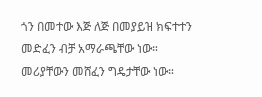ጎን በመተው እጅ ለጅ በመያይዝ ክፍተተን መድፈን ብቻ አማራጫቸው ነው። መሪያቸውን መሸፈን ግዴታቸው ነው።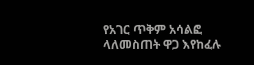የአገር ጥቅም አሳልፎ ላለመስጠት ዋጋ እየከፈሉ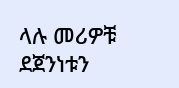ላሉ መሪዎቹ ደጀንነቱን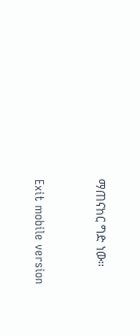ማጠናከር ግድ ነው።


Exit mobile version